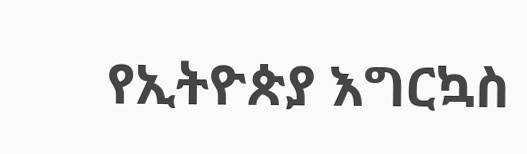የኢትዮጵያ እግርኳስ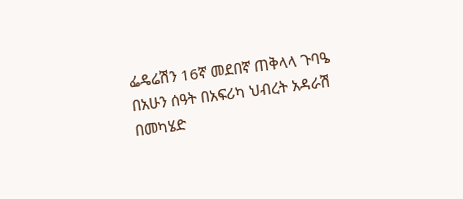ፌዴሬሽን 16ኛ መደበኛ ጠቅላላ ጉባዔ በአሁን ሰዓት በአፍሪካ ህብረት አዳራሽ በመካሄድ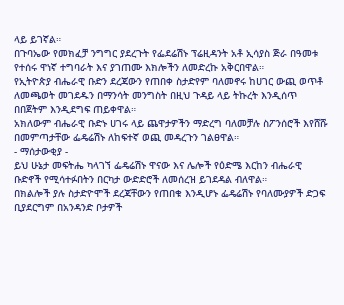ላይ ይገኛል።
በጉባኤው የመክፈቻ ንግግር ያደረጉት የፌደሬሽኑ ፕሬዚዳንት አቶ ኢሳያስ ጅራ በዓመቱ የተሰሩ ዋነኛ ተግባራት እና ያገጠሙ እክሎችን ለመድረኩ አቅርበዋል።
የኢትዮጵያ ብሔራዊ ቡድን ደረጃውን የጠበቀ ስታድየም ባለመኖሩ ከሀገር ውጪ ወጥቶ ለመጫወት መገደዱን በማንሳት መንግስት በዚህ ጉዳይ ላይ ትኩረት እንዲሰጥ በበጀትም እንዲደግፍ ጠይቀዋል።
አክለውም ብሔራዊ ቡድኑ ሀገሩ ላይ ጨዋታዎችን ማድረግ ባለመቻሉ ስፖንሰሮች እየሸሹ በመምጣታቸው ፌዴሬሽኑ ለከፍተኛ ወጪ መዳረጉን ገልፀዋል።
- ማሰታውቂያ -
ይህ ሁኔታ መፍትሔ ካላገኘ ፌዴሬሽኑ ዋናው እና ሌሎች የዕድሜ እርከን ብሔራዊ ቡድኖች የሚሳተፉበትን በርካታ ውድድሮች ለመሰረዝ ይገደዳል ብለዋል።
በክልሎች ያሉ ስታድዮሞች ደረጃቸውን የጠበቁ እንዲሆኑ ፌዴሬሽኑ የባለሙያዎች ድጋፍ ቢያደርግም በአንዳንድ ቦታዎች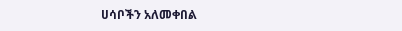ሀሳቦችን አለመቀበል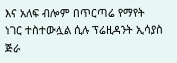እና አለፍ ብሎም በጥርጣሬ የማየት ነገር ተስተውሏል ሲሉ ፕሬዚዳንት ኢሳያስ ጅራ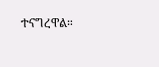ተናግረዋል።